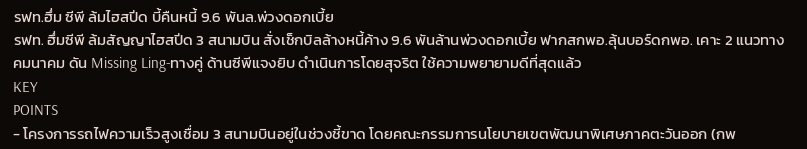รฟท.ฮึ่ม ซีพี ล้มไฮสปีด บี้คืนหนี้ 9.6 พันล.พ่วงดอกเบี้ย
รฟท. ฮึ่มซีพี ล้มสัญญาไฮสปีด 3 สนามบิน สั่งเช็กบิลล้างหนี้ค้าง 9.6 พันล้านพ่วงดอกเบี้ย ฟากสกพอ.ลุ้นบอร์ดกพอ. เคาะ 2 แนวทาง คมนาคม ดัน Missing Ling-ทางคู่ ด้านซีพีแจงยิบ ดำเนินการโดยสุจริต ใช้ความพยายามดีที่สุดแล้ว
KEY
POINTS
- โครงการรถไฟความเร็วสูงเชื่อม 3 สนามบินอยู่ในช่วงชี้ขาด โดยคณะกรรมการนโยบายเขตพัฒนาพิเศษภาคตะวันออก (กพ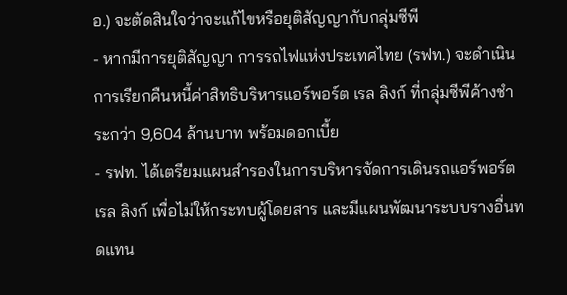อ.) จะตัดสินใจว่าจะแก้ไขหรือยุติสัญญากับกลุ่มซีพี
- หากมีการยุติสัญญา การรถไฟแห่งประเทศไทย (รฟท.) จะดำเนินการเรียกคืนหนี้ค่าสิทธิบริหารแอร์พอร์ต เรล ลิงก์ ที่กลุ่มซีพีค้างชำระกว่า 9,604 ล้านบาท พร้อมดอกเบี้ย
- รฟท. ได้เตรียมแผนสำรองในการบริหารจัดการเดินรถแอร์พอร์ต เรล ลิงก์ เพื่อไม่ให้กระทบผู้โดยสาร และมีแผนพัฒนาระบบรางอื่นทดแทน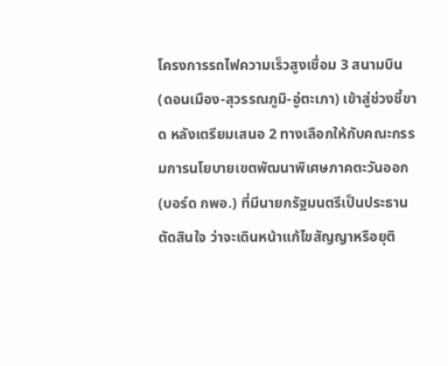โครงการรถไฟความเร็วสูงเชื่อม 3 สนามบิน (ดอนเมือง-สุวรรณภูมิ-อู่ตะเภา) เข้าสู่ช่วงชี้ขาด หลังเตรียมเสนอ 2 ทางเลือกให้กับคณะกรรมการนโยบายเขตพัฒนาพิเศษภาคตะวันออก (บอร์ด กพอ.) ที่มีนายกรัฐมนตรีเป็นประธาน ตัดสินใจ ว่าจะเดินหน้าแก้ไขสัญญาหรือยุติ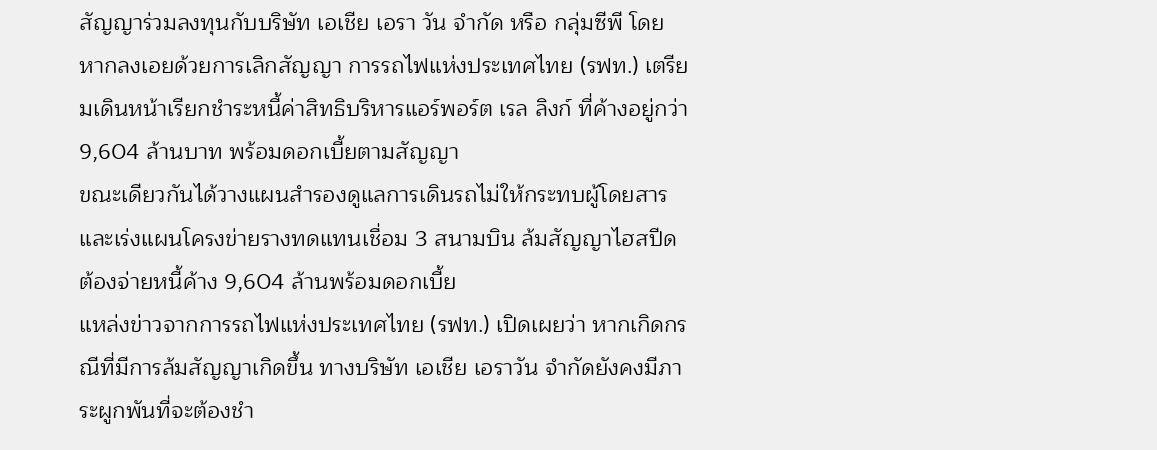สัญญาร่วมลงทุนกับบริษัท เอเชีย เอรา วัน จำกัด หรือ กลุ่มซีพี โดยหากลงเอยด้วยการเลิกสัญญา การรถไฟแห่งประเทศไทย (รฟท.) เตรียมเดินหน้าเรียกชำระหนี้ค่าสิทธิบริหารแอร์พอร์ต เรล ลิงก์ ที่ค้างอยู่กว่า 9,604 ล้านบาท พร้อมดอกเบี้ยตามสัญญา
ขณะเดียวกันได้วางแผนสำรองดูแลการเดินรถไม่ให้กระทบผู้โดยสาร และเร่งแผนโครงข่ายรางทดแทนเชื่อม 3 สนามบิน ล้มสัญญาไฮสปีดต้องจ่ายหนี้ค้าง 9,604 ล้านพร้อมดอกเบี้ย
แหล่งข่าวจากการรถไฟแห่งประเทศไทย (รฟท.) เปิดเผยว่า หากเกิดกรณีที่มีการล้มสัญญาเกิดขึ้น ทางบริษัท เอเชีย เอราวัน จำกัดยังคงมีภาระผูกพันที่จะต้องชำ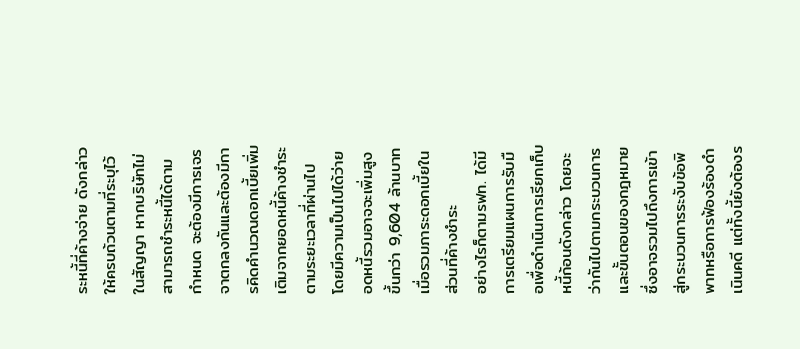ระหนี้ที่ค้างจ่าย ดังกล่าวให้ครบถ้วนตามที่ระบุไว้ในสัญญา หากบริษัทไม่สามารถชำระหนี้ได้ตามกำหนด จะต้องมีการเจรจาตกลงกันและต้องมีการคิดคำนวณดอกเบี้ยเพิ่มเติมจากยอดหนี้ค้างชำระตามระยะเวลาที่ผ่านไป โดยมีความเป็นไปได้ว่ายอดหนี้รวมอาจจะเพิ่มสูงขึ้นกว่า 9,604 ล้านบาท เมื่อรวมภาระดอกเบี้ยในส่วนที่ค้างชำระ
อย่างไรก็ตามรฟท. ได้มีการเตรียมแผนการรับมือเพื่อดำเนินการเรียกเก็บหนี้ก้อนดังกล่าว โดยจะว่ากันไปตามกระบวนการและขั้นตอนของกฎหมาย ซึ่งอาจรวมไปถึงการเข้าสู่กระบวนการระงับข้อพิพาทหรือการฟ้องร้องดำเนินคดี แต่ทั้งนี้ยังต้องร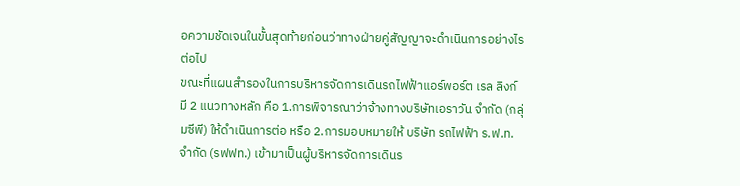อความชัดเจนในขั้นสุดท้ายก่อนว่าทางฝ่ายคู่สัญญาจะดำเนินการอย่างไรต่อไป
ขณะที่แผนสำรองในการบริหารจัดการเดินรถไฟฟ้าแอร์พอร์ต เรล ลิงก์ มี 2 แนวทางหลัก คือ 1.การพิจารณาว่าจ้างทางบริษัทเอราวัน จำกัด (กลุ่มซีพี) ให้ดำเนินการต่อ หรือ 2.การมอบหมายให้ บริษัท รถไฟฟ้า ร.ฟ.ท. จำกัด (รฟฟท.) เข้ามาเป็นผู้บริหารจัดการเดินร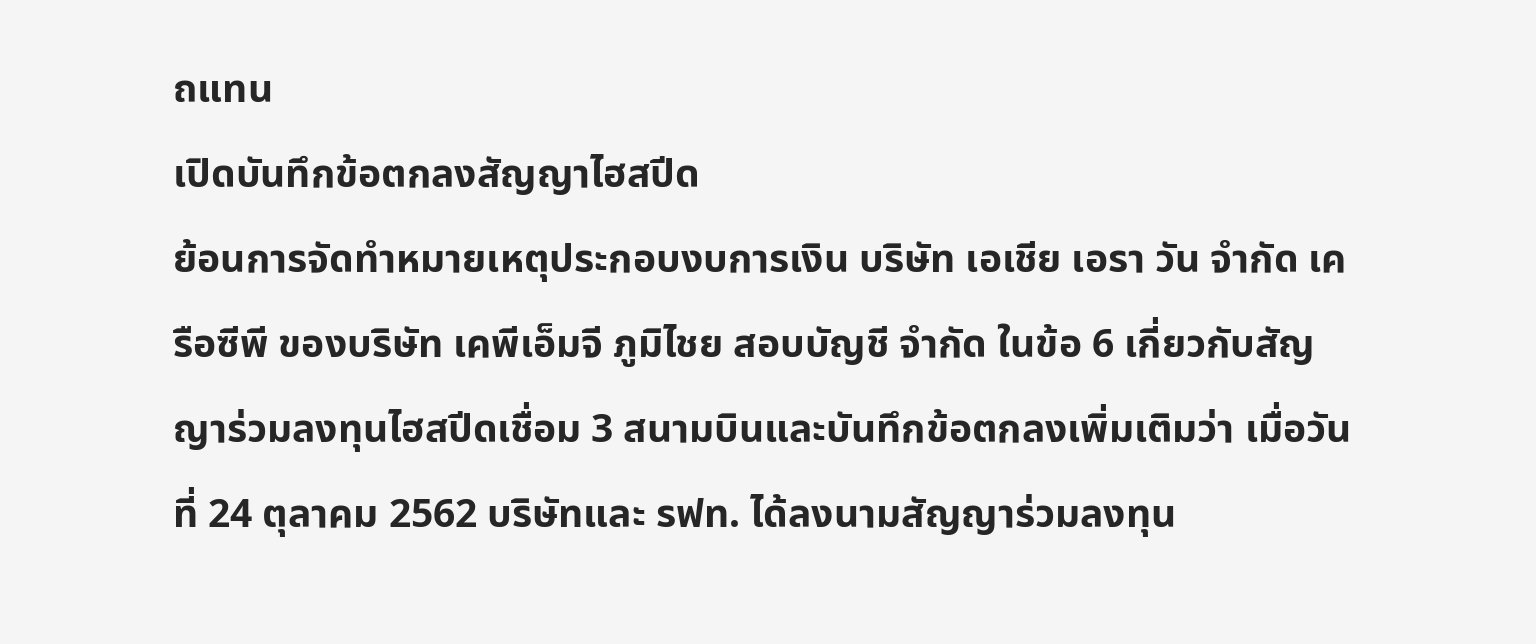ถแทน
เปิดบันทึกข้อตกลงสัญญาไฮสปีด
ย้อนการจัดทำหมายเหตุประกอบงบการเงิน บริษัท เอเชีย เอรา วัน จำกัด เครือซีพี ของบริษัท เคพีเอ็มจี ภูมิไชย สอบบัญชี จำกัด ในข้อ 6 เกี่ยวกับสัญญาร่วมลงทุนไฮสปีดเชื่อม 3 สนามบินและบันทึกข้อตกลงเพิ่มเติมว่า เมื่อวันที่ 24 ตุลาคม 2562 บริษัทและ รฟท. ได้ลงนามสัญญาร่วมลงทุน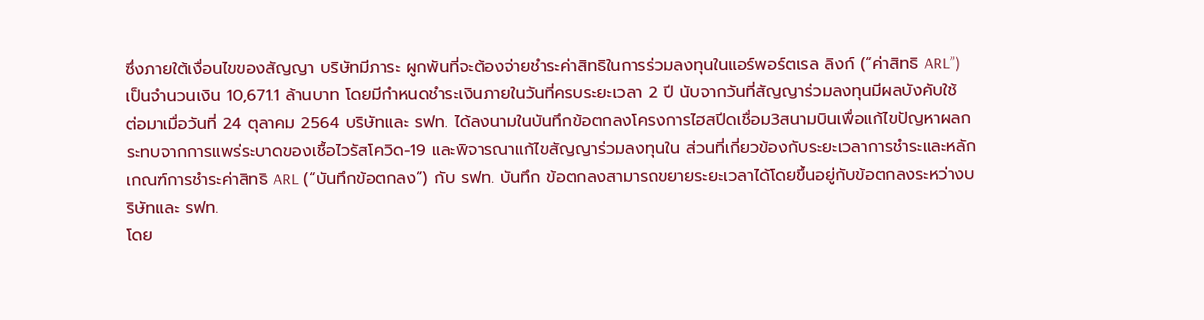ซึ่งภายใต้เงื่อนไขของสัญญา บริษัทมีภาระ ผูกพันที่จะต้องจ่ายชำระค่าสิทธิในการร่วมลงทุนในแอร์พอร์ตเรล ลิงก์ (“ค่าสิทธิ ARL”) เป็นจำนวนเงิน 10,671.1 ล้านบาท โดยมีกำหนดชำระเงินภายในวันที่ครบระยะเวลา 2 ปี นับจากวันที่สัญญาร่วมลงทุนมีผลบังคับใช้
ต่อมาเมื่อวันที่ 24 ตุลาคม 2564 บริษัทและ รฟท. ได้ลงนามในบันทึกข้อตกลงโครงการไฮสปีดเชื่อม3สนามบินเพื่อแก้ไขปัญหาผลกระทบจากการแพร่ระบาดของเชื้อไวรัสโควิด-19 และพิจารณาแก้ไขสัญญาร่วมลงทุนใน ส่วนที่เกี่ยวข้องกับระยะเวลาการชำระและหลักเกณฑ์การชำระค่าสิทธิ ARL (“บันทึกข้อตกลง”) กับ รฟท. บันทึก ข้อตกลงสามารถขยายระยะเวลาได้โดยขึ้นอยู่กับข้อตกลงระหว่างบริษัทและ รฟท.
โดย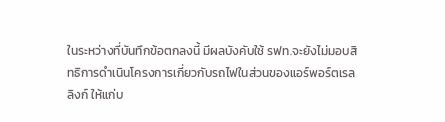ในระหว่างที่บันทึกข้อตกลงนี้ มีผลบังคับใช้ รฟท.จะยังไม่มอบสิทธิการดำเนินโครงการเกี่ยวกับรถไฟในส่วนของแอร์พอร์ตเรล ลิงก์ ให้แก่บ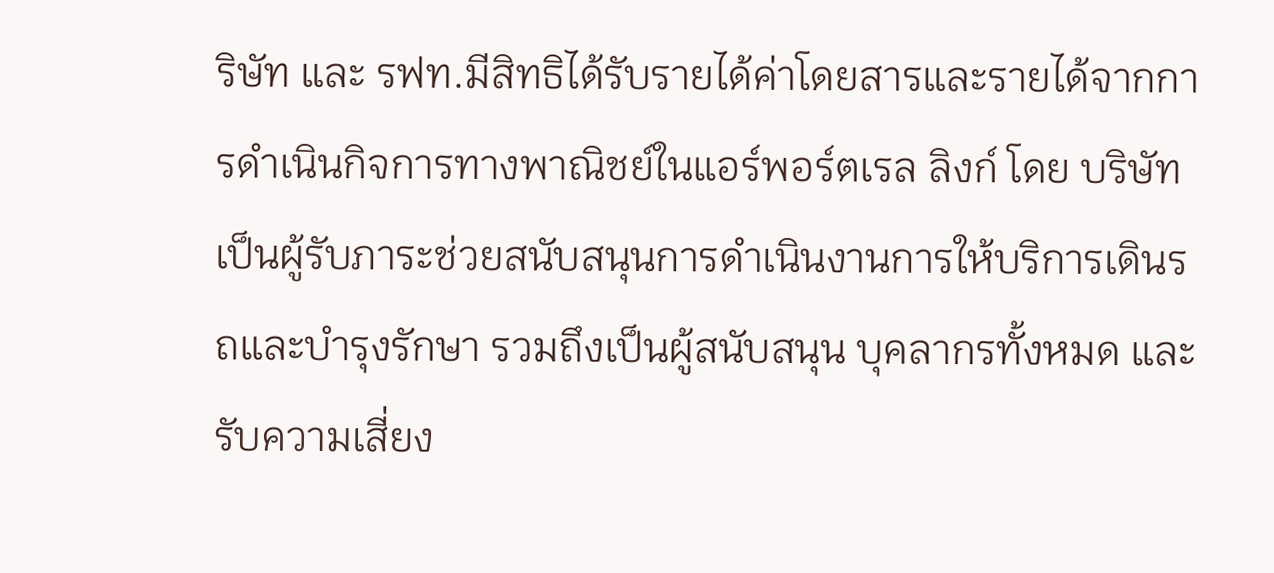ริษัท และ รฟท.มีสิทธิได้รับรายได้ค่าโดยสารและรายได้จากการดำเนินกิจการทางพาณิชย์ในแอร์พอร์ตเรล ลิงก์ โดย บริษัทเป็นผู้รับภาระช่วยสนับสนุนการดำเนินงานการให้บริการเดินรถและบำรุงรักษา รวมถึงเป็นผู้สนับสนุน บุคลากรทั้งหมด และรับความเสี่ยง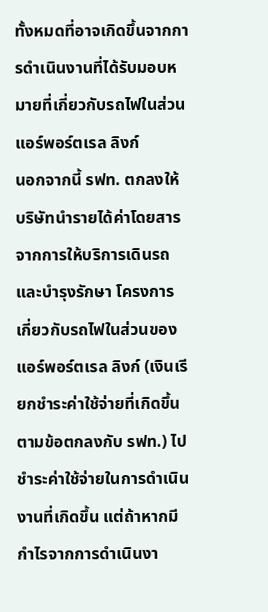ทั้งหมดที่อาจเกิดขึ้นจากการดำเนินงานที่ได้รับมอบหมายที่เกี่ยวกับรถไฟในส่วน แอร์พอร์ตเรล ลิงก์
นอกจากนี้ รฟท. ตกลงให้บริษัทนำรายได้ค่าโดยสารจากการให้บริการเดินรถและบำรุงรักษา โครงการเกี่ยวกับรถไฟในส่วนของแอร์พอร์ตเรล ลิงก์ (เงินเรียกชำระค่าใช้จ่ายที่เกิดขึ้นตามข้อตกลงกับ รฟท.) ไป ชำระค่าใช้จ่ายในการดำเนินงานที่เกิดขึ้น แต่ถ้าหากมีกำไรจากการดำเนินงา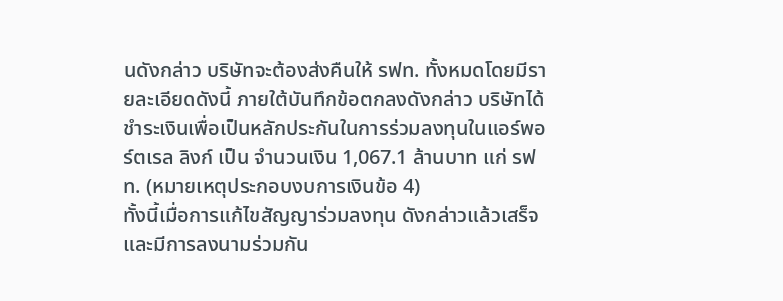นดังกล่าว บริษัทจะต้องส่งคืนให้ รฟท. ทั้งหมดโดยมีรายละเอียดดังนี้ ภายใต้บันทึกข้อตกลงดังกล่าว บริษัทได้ชำระเงินเพื่อเป็นหลักประกันในการร่วมลงทุนในแอร์พอร์ตเรล ลิงก์ เป็น จำนวนเงิน 1,067.1 ล้านบาท แก่ รฟท. (หมายเหตุประกอบงบการเงินข้อ 4)
ทั้งนี้เมื่อการแก้ไขสัญญาร่วมลงทุน ดังกล่าวแล้วเสร็จ และมีการลงนามร่วมกัน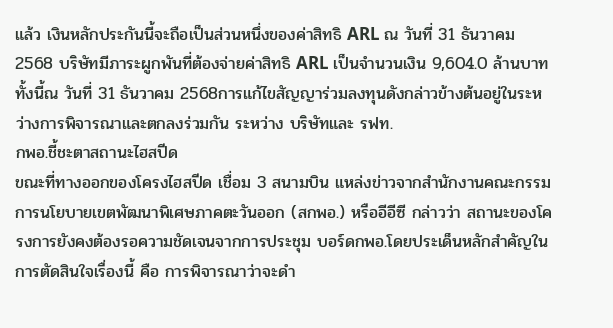แล้ว เงินหลักประกันนี้จะถือเป็นส่วนหนึ่งของค่าสิทธิ ARL ณ วันที่ 31 ธันวาคม 2568 บริษัทมีภาระผูกพันที่ต้องจ่ายค่าสิทธิ ARL เป็นจำนวนเงิน 9,604.0 ล้านบาททั้งนี้ณ วันที่ 31 ธันวาคม 2568การแก้ไขสัญญาร่วมลงทุนดังกล่าวข้างต้นอยู่ในระหว่างการพิจารณาและตกลงร่วมกัน ระหว่าง บริษัทและ รฟท.
กพอ.ชี้ชะตาสถานะไฮสปีด
ขณะที่ทางออกของโครงไฮสปีด เชื่อม 3 สนามบิน แหล่งข่าวจากสำนักงานคณะกรรมการนโยบายเขตพัฒนาพิเศษภาคตะวันออก (สกพอ.) หรืออีอีซี กล่าวว่า สถานะของโครงการยังคงต้องรอความชัดเจนจากการประชุม บอร์ดกพอ.โดยประเด็นหลักสำคัญในการตัดสินใจเรื่องนี้ คือ การพิจารณาว่าจะดำ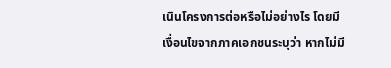เนินโครงการต่อหรือไม่อย่างไร โดยมีเงื่อนไขจากภาคเอกชนระบุว่า หากไม่มี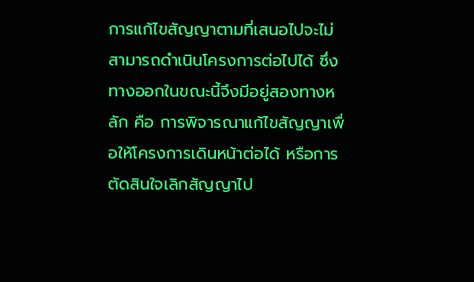การแก้ไขสัญญาตามที่เสนอไปจะไม่สามารถดำเนินโครงการต่อไปได้ ซึ่งทางออกในขณะนี้จึงมีอยู่สองทางหลัก คือ การพิจารณาแก้ไขสัญญาเพื่อให้โครงการเดินหน้าต่อได้ หรือการตัดสินใจเลิกสัญญาไป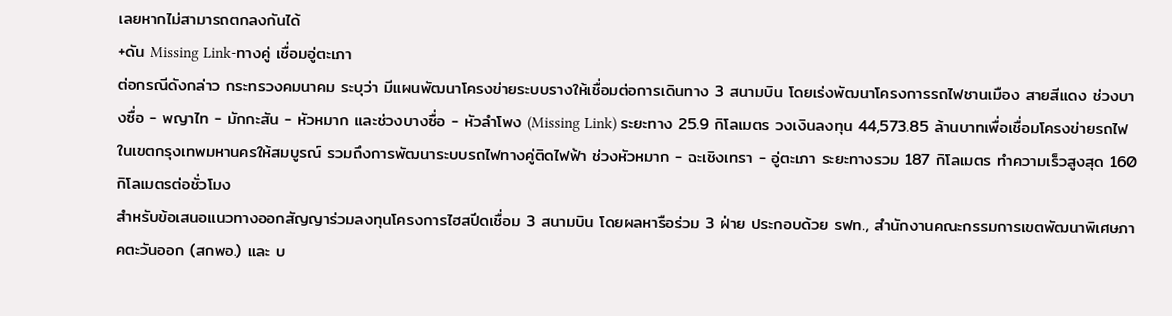เลยหากไม่สามารถตกลงกันได้
+ดัน Missing Link-ทางคู่ เชื่อมอู่ตะเภา
ต่อกรณีดังกล่าว กระทรวงคมนาคม ระบุว่า มีแผนพัฒนาโครงข่ายระบบรางให้เชื่อมต่อการเดินทาง 3 สนามบิน โดยเร่งพัฒนาโครงการรถไฟชานเมือง สายสีแดง ช่วงบางซื่อ - พญาไท - มักกะสัน - หัวหมาก และช่วงบางซื่อ - หัวลำโพง (Missing Link) ระยะทาง 25.9 กิโลเมตร วงเงินลงทุน 44,573.85 ล้านบาทเพื่อเชื่อมโครงข่ายรถไฟในเขตกรุงเทพมหานครให้สมบูรณ์ รวมถึงการพัฒนาระบบรถไฟทางคู่ติดไฟฟ้า ช่วงหัวหมาก - ฉะเชิงเทรา - อู่ตะเภา ระยะทางรวม 187 กิโลเมตร ทำความเร็วสูงสุด 160 กิโลเมตรต่อชั่วโมง
สำหรับข้อเสนอแนวทางออกสัญญาร่วมลงทุนโครงการไฮสปีดเชื่อม 3 สนามบิน โดยผลหารือร่วม 3 ฝ่าย ประกอบด้วย รฟท., สำนักงานคณะกรรมการเขตพัฒนาพิเศษภาคตะวันออก (สกพอ.) และ บ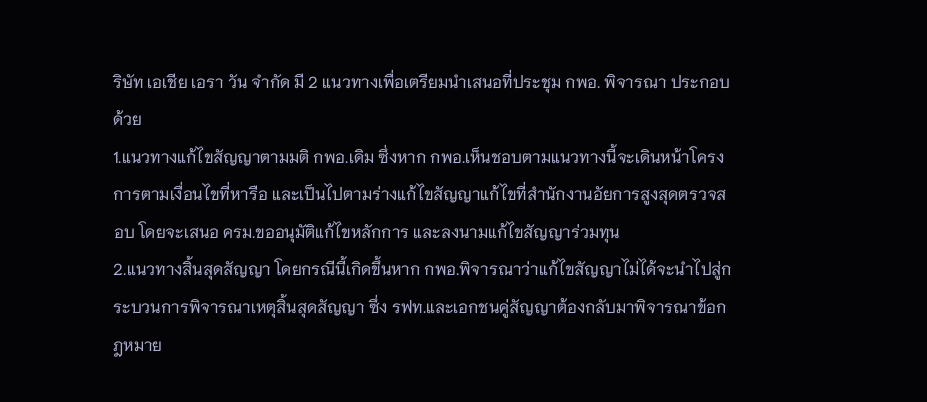ริษัท เอเชีย เอรา วัน จำกัด มี 2 แนวทางเพื่อเตรียมนำเสนอที่ประชุม กพอ. พิจารณา ประกอบด้วย
1.แนวทางแก้ไขสัญญาตามมติ กพอ.เดิม ซึ่งหาก กพอ.เห็นชอบตามแนวทางนี้จะเดินหน้าโครงการตามเงื่อนไขที่หารือ และเป็นไปตามร่างแก้ไขสัญญาแก้ไขที่สำนักงานอัยการสูงสุดตรวจสอบ โดยจะเสนอ ครม.ขออนุมัติแก้ไขหลักการ และลงนามแก้ไขสัญญาร่วมทุน
2.แนวทางสิ้นสุดสัญญา โดยกรณีนี้เกิดขึ้นหาก กพอ.พิจารณาว่าแก้ไขสัญญาไม่ได้จะนำไปสู่กระบวนการพิจารณาเหตุสิ้นสุดสัญญา ซึ่ง รฟท.และเอกชนคู่สัญญาต้องกลับมาพิจารณาข้อกฎหมาย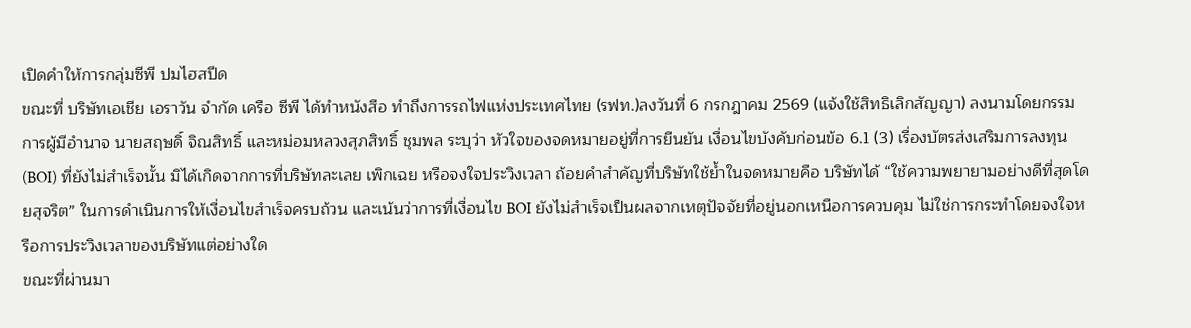เปิดคำให้การกลุ่มซีพี ปมไฮสปีด
ขณะที่ บริษัทเอเชีย เอราวัน จำกัด เครือ ซีพี ได้ทำหนังสือ ทำถึงการรถไฟแห่งประเทศไทย (รฟท.)ลงวันที่ 6 กรกฎาคม 2569 (แจ้งใช้สิทธิเลิกสัญญา) ลงนามโดยกรรมการผู้มีอำนาจ นายสฤษดิ์ จิณสิทธิ์ และหม่อมหลวงสุภสิทธิ์ ชุมพล ระบุว่า หัวใจของจดหมายอยู่ที่การยืนยัน เงื่อนไขบังคับก่อนข้อ 6.1 (3) เรื่องบัตรส่งเสริมการลงทุน (BOI) ที่ยังไม่สำเร็จนั้น มิได้เกิดจากการที่บริษัทละเลย เพิกเฉย หรือจงใจประวิงเวลา ถ้อยคำสำคัญที่บริษัทใช้ย้ำในจดหมายคือ บริษัทได้ “ใช้ความพยายามอย่างดีที่สุดโดยสุจริต” ในการดำเนินการให้เงื่อนไขสำเร็จครบถ้วน และเน้นว่าการที่เงื่อนไข BOI ยังไม่สำเร็จเป็นผลจากเหตุปัจจัยที่อยู่นอกเหนือการควบคุม ไม่ใช่การกระทำโดยจงใจหรือการประวิงเวลาของบริษัทแต่อย่างใด
ขณะที่ผ่านมา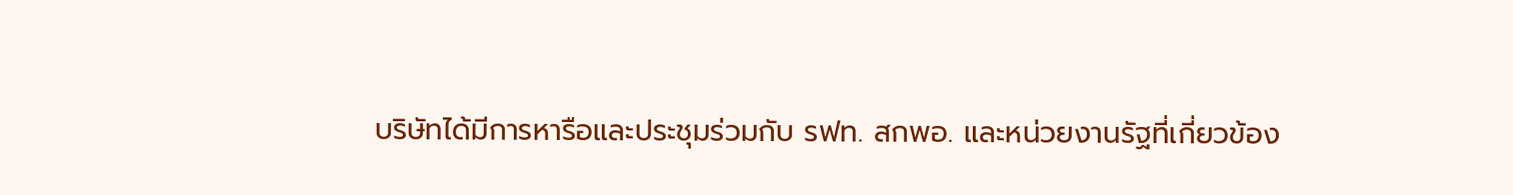บริษัทได้มีการหารือและประชุมร่วมกับ รฟท. สกพอ. และหน่วยงานรัฐที่เกี่ยวข้อง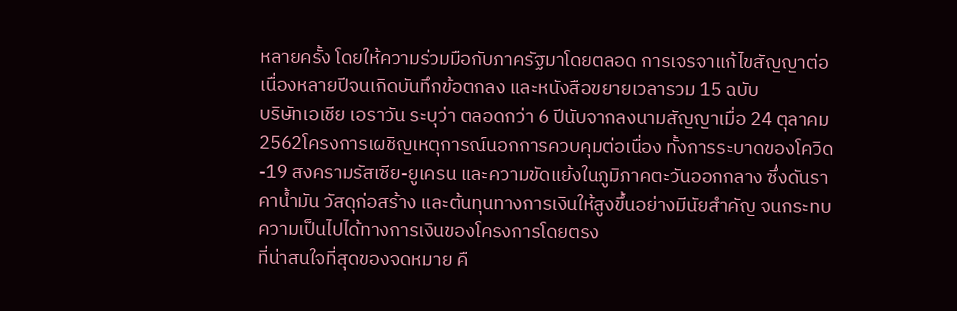หลายครั้ง โดยให้ความร่วมมือกับภาครัฐมาโดยตลอด การเจรจาแก้ไขสัญญาต่อเนื่องหลายปีจนเกิดบันทึกข้อตกลง และหนังสือขยายเวลารวม 15 ฉบับ
บริษัทเอเชีย เอราวัน ระบุว่า ตลอดกว่า 6 ปีนับจากลงนามสัญญาเมื่อ 24 ตุลาคม 2562โครงการเผชิญเหตุการณ์นอกการควบคุมต่อเนื่อง ทั้งการระบาดของโควิด-19 สงครามรัสเซีย-ยูเครน และความขัดแย้งในภูมิภาคตะวันออกกลาง ซึ่งดันราคาน้ำมัน วัสดุก่อสร้าง และต้นทุนทางการเงินให้สูงขึ้นอย่างมีนัยสำคัญ จนกระทบความเป็นไปได้ทางการเงินของโครงการโดยตรง
ที่น่าสนใจที่สุดของจดหมาย คื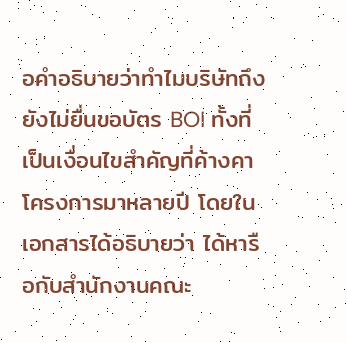อคำอธิบายว่าทำไมบริษัทถึงยังไม่ยื่นขอบัตร BOI ทั้งที่เป็นเงื่อนไขสำคัญที่ค้างคาโครงการมาหลายปี โดยในเอกสารได้อธิบายว่า ได้หารือกับสำนักงานคณะ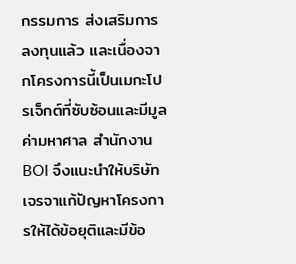กรรมการ ส่งเสริมการลงทุนแล้ว และเนื่องจากโครงการนี้เป็นเมกะโปรเจ็กต์ที่ซับซ้อนและมีมูลค่ามหาศาล สำนักงาน BOI จึงแนะนำให้บริษัท เจรจาแก้ปัญหาโครงการให้ได้ข้อยุติและมีข้อ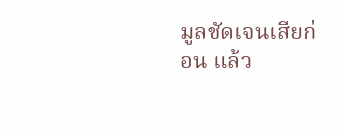มูลชัดเจนเสียก่อน แล้ว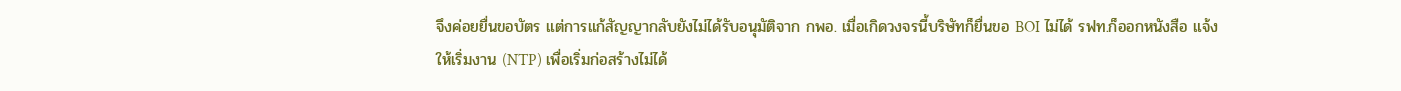จึงค่อยยื่นขอบัตร แต่การแก้สัญญากลับยังไม่ได้รับอนุมัติจาก กพอ. เมื่อเกิดวงจรนี้บริษัทก็ยื่นขอ BOI ไม่ได้ รฟท.ก็ออกหนังสือ แจ้งให้เริ่มงาน (NTP) เพื่อเริ่มก่อสร้างไม่ได้